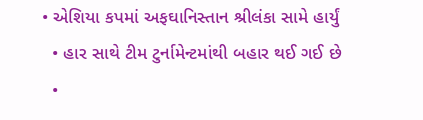• એશિયા કપમાં અફઘાનિસ્તાન શ્રીલંકા સામે હાર્યું
  • હાર સાથે ટીમ ટુર્નામેન્ટમાંથી બહાર થઈ ગઈ છે
  •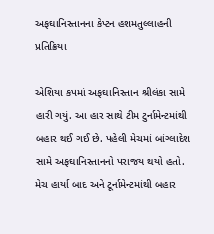અફઘાનિસ્તાનના કેપ્ટન હશમતુલ્લાહની પ્રતિક્રિયા

એશિયા કપમાં અફઘાનિસ્તાન શ્રીલંકા સામે હારી ગયું. આ હાર સાથે ટીમ ટુર્નામેન્ટમાંથી બહાર થઈ ગઈ છે. પહેલી મેચમાં બાંગ્લાદેશ સામે અફઘાનિસ્તાનનો પરાજય થયો હતો. મેચ હાર્યા બાદ અને ટૂર્નામેન્ટમાંથી બહાર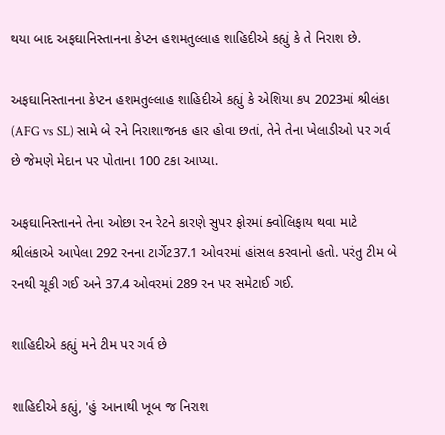થયા બાદ અફઘાનિસ્તાનના કેપ્ટન હશમતુલ્લાહ શાહિદીએ કહ્યું કે તે નિરાશ છે.

અફઘાનિસ્તાનના કેપ્ટન હશમતુલ્લાહ શાહિદીએ કહ્યું કે એશિયા કપ 2023માં શ્રીલંકા (AFG vs SL) સામે બે રને નિરાશાજનક હાર હોવા છતાં, તેને તેના ખેલાડીઓ પર ગર્વ છે જેમણે મેદાન પર પોતાના 100 ટકા આપ્યા.

અફઘાનિસ્તાનને તેના ઓછા રન રેટને કારણે સુપર ફોરમાં ક્વોલિફાય થવા માટે શ્રીલંકાએ આપેલા 292 રનના ટાર્ગેટ37.1 ઓવરમાં હાંસલ કરવાનો હતો. પરંતુ ટીમ બે રનથી ચૂકી ગઈ અને 37.4 ઓવરમાં 289 રન પર સમેટાઈ ગઈ.

શાહિદીએ કહ્યું મને ટીમ પર ગર્વ છે

શાહિદીએ કહ્યું, 'હું આનાથી ખૂબ જ નિરાશ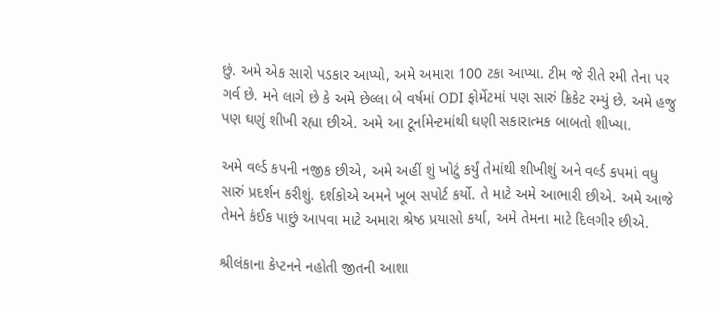છું. અમે એક સારો પડકાર આપ્યો, અમે અમારા 100 ટકા આપ્યા. ટીમ જે રીતે રમી તેના પર ગર્વ છે. મને લાગે છે કે અમે છેલ્લા બે વર્ષમાં ODI ફોર્મેટમાં પણ સારું ક્રિકેટ રમ્યું છે. અમે હજુ પણ ઘણું શીખી રહ્યા છીએ. અમે આ ટૂર્નામેન્ટમાંથી ઘણી સકારાત્મક બાબતો શીખ્યા.

અમે વર્લ્ડ કપની નજીક છીએ, અમે અહીં શું ખોટું કર્યું તેમાંથી શીખીશું અને વર્લ્ડ કપમાં વધુ સારું પ્રદર્શન કરીશું. દર્શકોએ અમને ખૂબ સપોર્ટ કર્યો. તે માટે અમે આભારી છીએ. અમે આજે તેમને કંઈક પાછું આપવા માટે અમારા શ્રેષ્ઠ પ્રયાસો કર્યા, અમે તેમના માટે દિલગીર છીએ.

શ્રીલંકાના કેપ્ટનને નહોતી જીતની આશા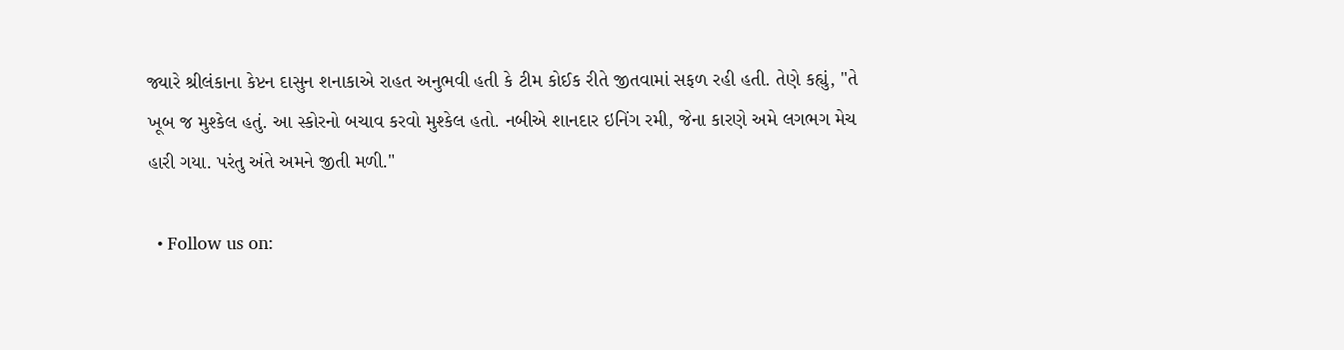જ્યારે શ્રીલંકાના કેપ્ટન દાસુન શનાકાએ રાહત અનુભવી હતી કે ટીમ કોઈક રીતે જીતવામાં સફળ રહી હતી. તેણે કહ્યું, "તે ખૂબ જ મુશ્કેલ હતું. આ સ્કોરનો બચાવ કરવો મુશ્કેલ હતો. નબીએ શાનદાર ઇનિંગ રમી, જેના કારણે અમે લગભગ મેચ હારી ગયા. પરંતુ અંતે અમને જીતી મળી."

  • Follow us on: